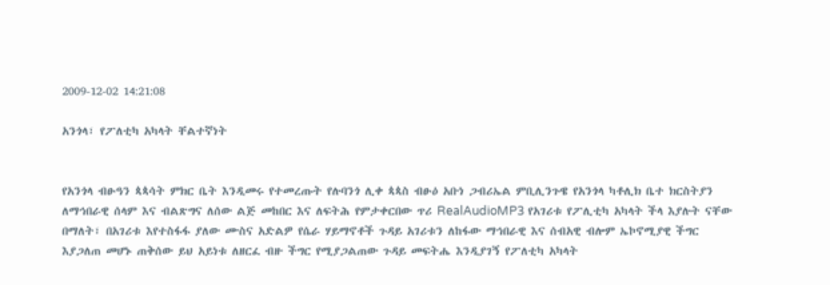2009-12-02 14:21:08

አንጎላ፣ የፖለቲካ አካላት ቸልተኛነት


የአንጎላ ብፁዓን ጳጳሳት ምክር ቤት እንዲመሩ የተመረጡት የሉባንጎ ሊቀ ጳጳስ ብፁዕ አቡነ ጋብሪኤል ምቢሊንጉዌ የአንጎላ ካቶሊክ ቤተ ክርስትያን ለማኅበራዊ ሰላም እና ብልጽግና ለሰው ልጅ መከበር እና ለፍትሕ የምታቀርበው ጥሪ RealAudioMP3 የአገሪቱ የፖሊቲካ አካላት ችላ እያሉት ናቸው በማለት፣ በአገሪቱ እየተስፋፋ ያለው ሙስና አድልዎ የሴራ ሃይማኖቶች ጉዳይ አገሪቱን ለከፋው ማኅበራዊ እና ሰብአዊ ብሎም ኤኮኖሚያዊ ችግር እያጋለጠ መሆኑ ጠቅሰው ይህ አይነቱ ለዘርፈ ብዙ ችግር የሚያጋልጠው ጉዳይ መፍትሔ እንዲያገኝ የፖለቲካ አካላት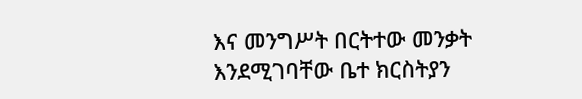እና መንግሥት በርትተው መንቃት እንደሚገባቸው ቤተ ክርስትያን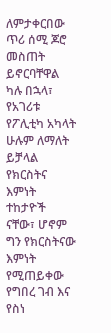ለምታቀርበው ጥሪ ሰሚ ጆሮ መስጠት ይኖርባቸዋል ካሉ በኋላ፣ የአገሪቱ የፖሊቲካ አካላት ሁሉም ለማለት ይቻላል የክርስትና እምነት ተከታዮች ናቸው፣ ሆኖም ግን የክርስትናው እምነት የሚጠይቀው የግበረ ገብ እና የስነ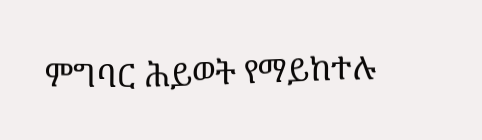ምግባር ሕይወት የማይከተሉ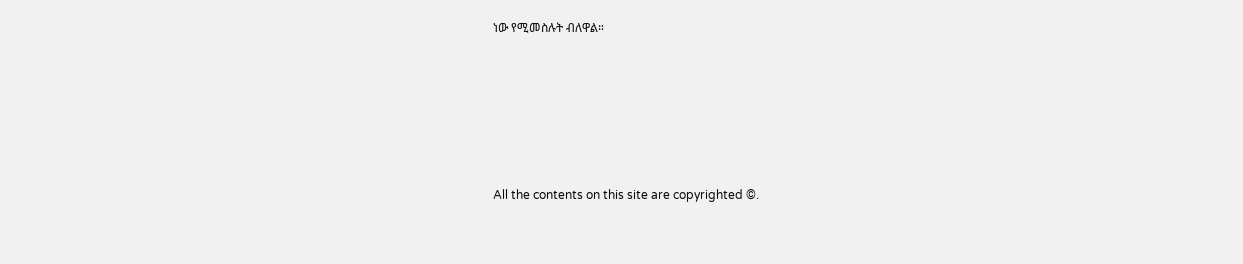ነው የሚመስሉት ብለዋል።








All the contents on this site are copyrighted ©.